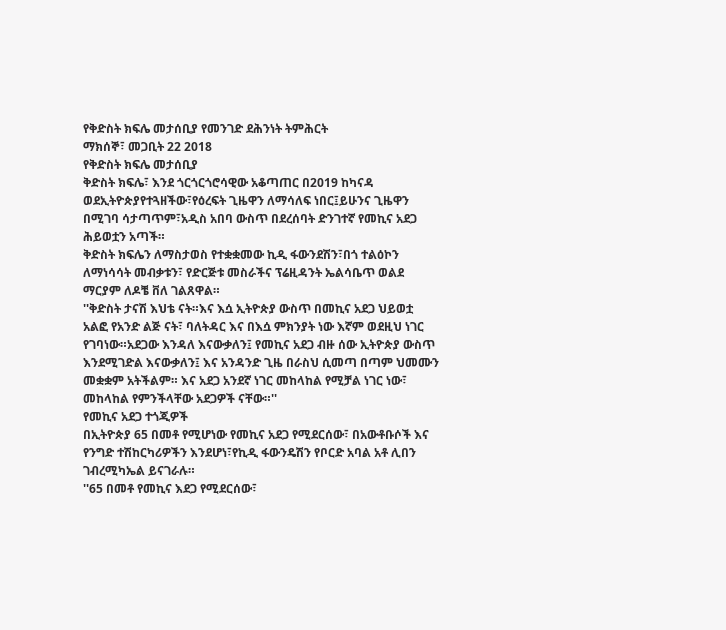የቅድስት ክፍሌ መታሰቢያ የመንገድ ደሕንነት ትምሕርት
ማክሰኞ፣ መጋቢት 22 2018
የቅድስት ክፍሌ መታሰቢያ
ቅድስት ክፍሌ፣ እንደ ጎርጎርጎሮሳዊው አቆጣጠር በ2019 ከካናዳ ወደኢትዮጵያየተጓዘችው፣የዕረፍት ጊዜዋን ለማሳለፍ ነበር፤ይሁንና ጊዜዋን በሚገባ ሳታጣጥም፣አዲስ አበባ ውስጥ በደረሰባት ድንገተኛ የመኪና አደጋ ሕይወቷን አጣች።
ቅድስት ክፍሌን ለማስታወስ የተቋቋመው ኪዲ ፋውንደሽን፣በጎ ተልዕኮን ለማነሳሳት መብቃቱን፣ የድርጅቱ መስራችና ፕሬዚዳንት ኤልሳቤጥ ወልደ ማርያም ለዶቼ ቨለ ገልጸዋል።
''ቅድስት ታናሽ እህቴ ናት።እና እሷ ኢትዮጵያ ውስጥ በመኪና አደጋ ህይወቷ አልፎ የአንድ ልጅ ናት፣ ባለትዳር እና በእሷ ምክንያት ነው እኛም ወደዚህ ነገር የገባነው።አደጋው እንዳለ እናውቃለን፤ የመኪና አደጋ ብዙ ሰው ኢትዮጵያ ውስጥ እንደሚገድል እናውቃለን፤ እና አንዳንድ ጊዜ በራስህ ሲመጣ በጣም ህመሙን መቋቋም አትችልም። እና አደጋ አንደኛ ነገር መከላከል የሚቻል ነገር ነው፣ መከላከል የምንችላቸው አደጋዎች ናቸው።''
የመኪና አደጋ ተጎጂዎች
በኢትዮጵያ 65 በመቶ የሚሆነው የመኪና አደጋ የሚደርሰው፣ በአውቶቡሶች እና የንግድ ተሽከርካሪዎችን እንደሆነ፣የኪዲ ፋውንዴሽን የቦርድ አባል አቶ ሊበን ገብረሚካኤል ይናገራሉ።
''65 በመቶ የመኪና እደጋ የሚደርሰው፣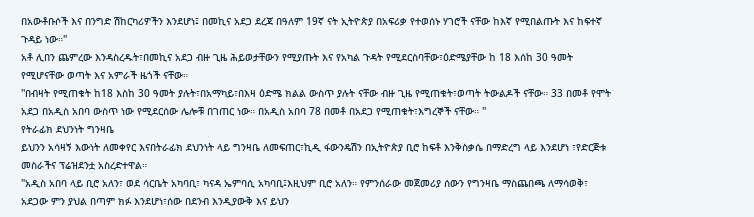በአውቶቡሶች እና በንግድ ሽከርካሪዎችን እንደሆነ፤ በመኪና አደጋ ደረጃ በዓለም 19ኛ ናት ኢትዮጵያ በአፍሪቃ የተወሰኑ ሃገሮች ናቸው ከእኛ የሚበልጡት እና ከፍተኛ ጉዳይ ነው።''
አቶ ሊበን ጨምረው እንዳስረዱት፣በመኪና አደጋ ብዙ ጊዜ ሕይወታቸውን የሚያጡት እና የአካል ጉዳት የሚደርስባቸው፣ዕድሜያቸው ከ 18 እሰከ 30 ዓመት የሚሆናቸው ወጣት እና አምራች ዜጎች ናቸው።
''በብዛት የሚጠቁት ከ18 እስከ 30 ዓመት ያሉት፣በአማካይ፣በእዛ ዕድሜ ክልል ውስጥ ያሉት ናቸው ብዙ ጊዜ የሚጠቁት፣ወጣት ትውልዶች ናቸው። 33 በመቶ የሞት አደጋ በአዲስ አበባ ውስጥ ነው የሚደርሰው ሌሎቹ በገጠር ነው። በአዲስ አበባ 78 በመቶ በአደጋ የሚጠቁት፣እግረኞች ናቸው። ''
የትራፊክ ደህንነት ግንዛቤ
ይህንን አሳዛኝ እውነት ለመቀየር እናበትራፊክ ደህንነት ላይ ግንዛቤ ለመፍጠር፣ኪዲ ፋውንዴሽን በኢትዮጵያ ቢሮ ከፍቶ እንቅስቃሴ በማድረግ ላይ እንደሆነ ፣የድርጅቱ መስራችና ፕሬዝደንቷ አስረድተዋል።
"አዲስ አበባ ላይ ቢሮ አለን፣ ወደ ሳርቤት አካባቢ፣ ካናዳ ኤምባሲ አካባቢ፤እዚህም ቢሮ አለን። የምንሰራው መጀመሪያ ሰውን የግንዛቤ ማስጨበጫ ለማሳወቅ፣ አደጋው ምን ያህል በጣም ክፉ እንደሆነ፣ሰው በደንብ እንዲያውቅ እና ይህን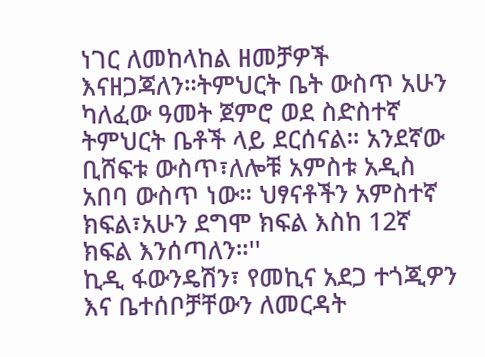ነገር ለመከላከል ዘመቻዎች እናዘጋጃለን።ትምህርት ቤት ውስጥ አሁን ካለፈው ዓመት ጀምሮ ወደ ስድስተኛ ትምህርት ቤቶች ላይ ደርሰናል። አንደኛው ቢሸፍቱ ውስጥ፣ለሎቹ አምስቱ አዲስ አበባ ውስጥ ነው። ህፃናቶችን አምስተኛ ክፍል፣አሁን ደግሞ ክፍል እስከ 12ኛ ክፍል እንሰጣለን።''
ኪዲ ፋውንዴሽን፣ የመኪና አደጋ ተጎጂዎን እና ቤተሰቦቻቸውን ለመርዳት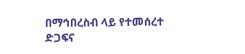በማኅበረስብ ላይ የተመሰረተ ድጋፍና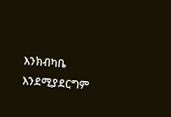እንክብካቤ እንደሚያደርግም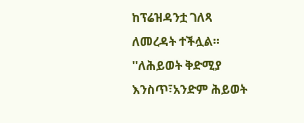ከፕሬዝዳንቷ ገለጻ ለመረዳት ተችሏል።
''ለሕይወት ቅድሚያ እንስጥ፣አንድም ሕይወት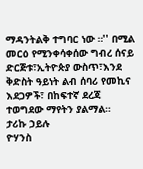ማዳንትልቅ ተግባር ነው ።'' በሚል መርዕ የሚንቀሳቀሰው ግብረ ሰናይ ድርጅቱ፣ኢትዮጵያ ውስጥ፣እንደ ቅድስት ዓይነት ልብ ሰባሪ የመኪና እደጋዎች፣ በከፍተኛ ደረጃ ተወግደው ማየትን ያልማል።
ታሪኩ ኃይሉ
ዮሃንስ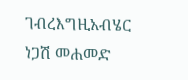ገብረእግዚአብሄር
ነጋሽ መሐመድ